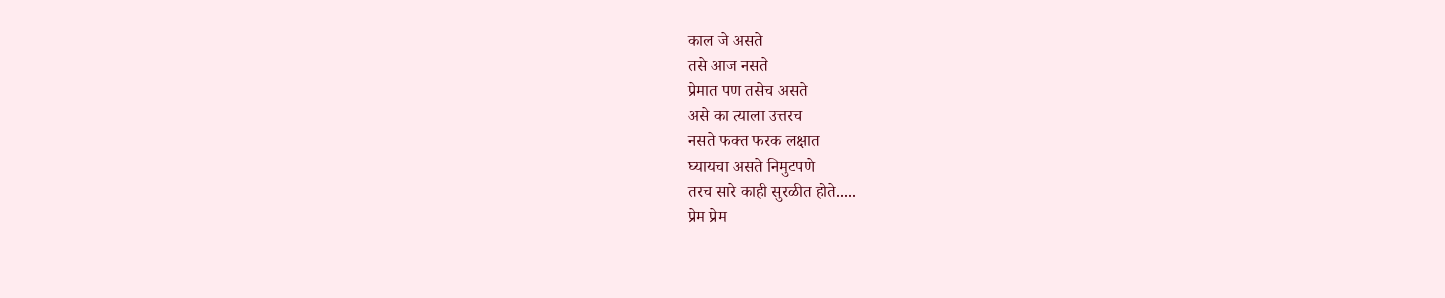काल जे असते
तसे आज नसते
प्रेमात पण तसेच असते
असे का त्याला उत्तरच
नसते फक्त फरक लक्षात
घ्यायचा असते निमुटपणे
तरच सारे काही सुरळीत होते.....
प्रेम प्रेम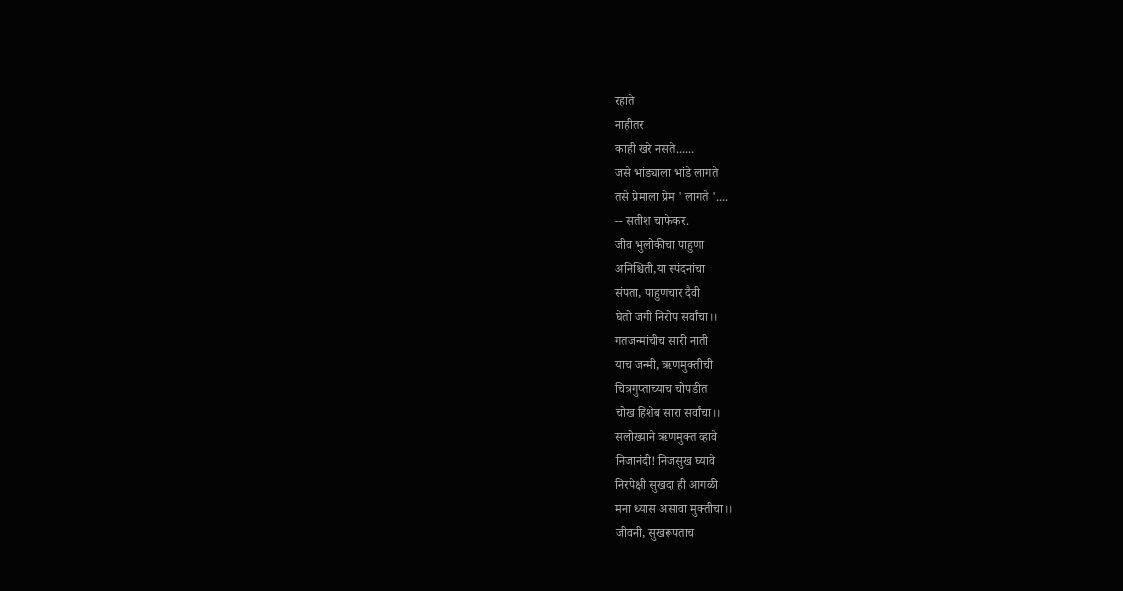रहाते
नाहीतर
काही खरे नसते......
जसे भांड्याला भांडे लागते
तसे प्रेमाला प्रेम ' लागते '....
-- सतीश चाफेकर.
जीव भुलोकीचा पाहुणा
अनिश्चिती,या स्पंदनांचा
संपता, पाहुणचार दैवी
घेतो जगी निरोप सर्वांचा।।
गतजन्मांचीच सारी नाती
याच जन्मी, ऋणमुक्तीची
चित्रगुप्ताच्याच चोपडीत
चोख हिशेब सारा सर्वांचा।।
सलोख्याने ऋणमुक्त व्हावे
निजानंदी! निजसुख घ्यावे
निरपेक्षी सुखदा ही आगळी
मना ध्यास असावा मुक्तीचा।।
जीवनी, सुखरूपताच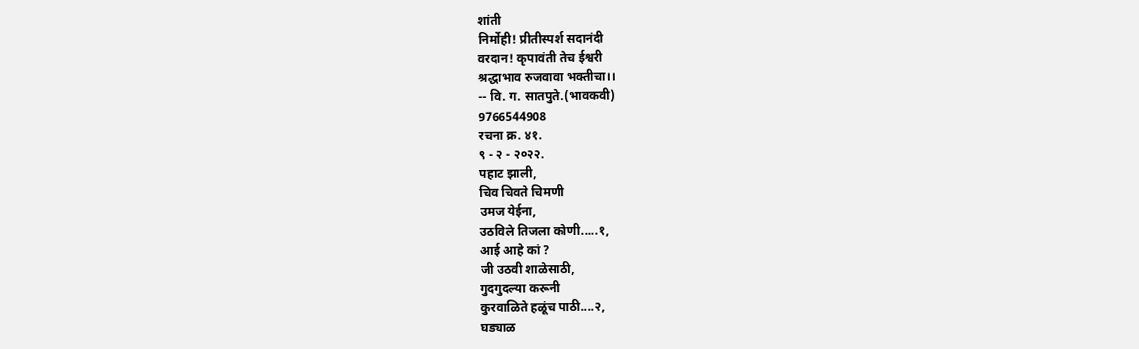शांती
निर्मोही! प्रीतीस्पर्श सदानंदी
वरदान! कृपावंती तेच ईश्वरी
श्रद्धाभाव रुजवावा भक्तीचा।।
-- वि. ग. सातपुते.(भावकवी)
9766544908
रचना क्र. ४१.
९ - २ - २०२२.
पहाट झाली,
चिव चिवते चिमणी
उमज येईना,
उठविले तिजला कोणी.....१,
आई आहे कां ?
जी उठवी शाळेसाठी,
गुदगुदल्या करूनी
कुरवाळिते हळूंच पाठी....२,
घड्याळ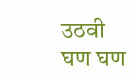उठवी
घण घण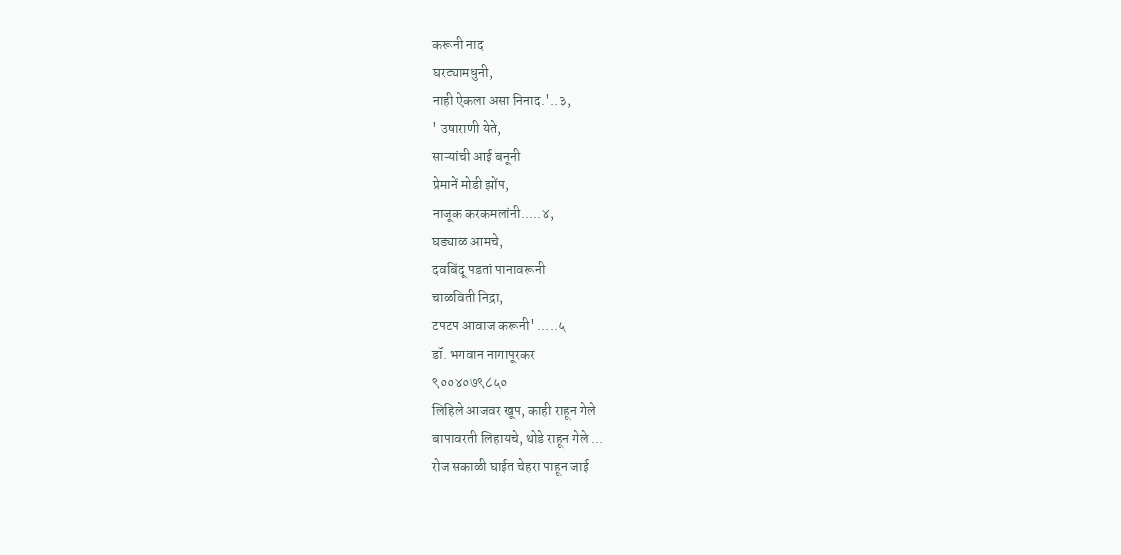करूनी नाद
घरट्यामधुनी,
नाही ऐकला असा निनाद.'..३,
' उषाराणी येते,
साऱ्यांची आई बनूनी
प्रेमानें मोडी झोंप,
नाजूक करकमलांनी.....४,
घड्याळ आमचे,
दवबिंदू पडतां पानावरूनी
चाळविती निद्रा,
टपटप आवाज करूनी' .....५
डॉ. भगवान नागापूरकर
९००४०७९८५०
लिहिले आजवर खूप, काही राहून गेले
बापावरती लिहायचे, थोडे राहून गेले ...
रोज सकाळी घाईत चेहरा पाहून जाई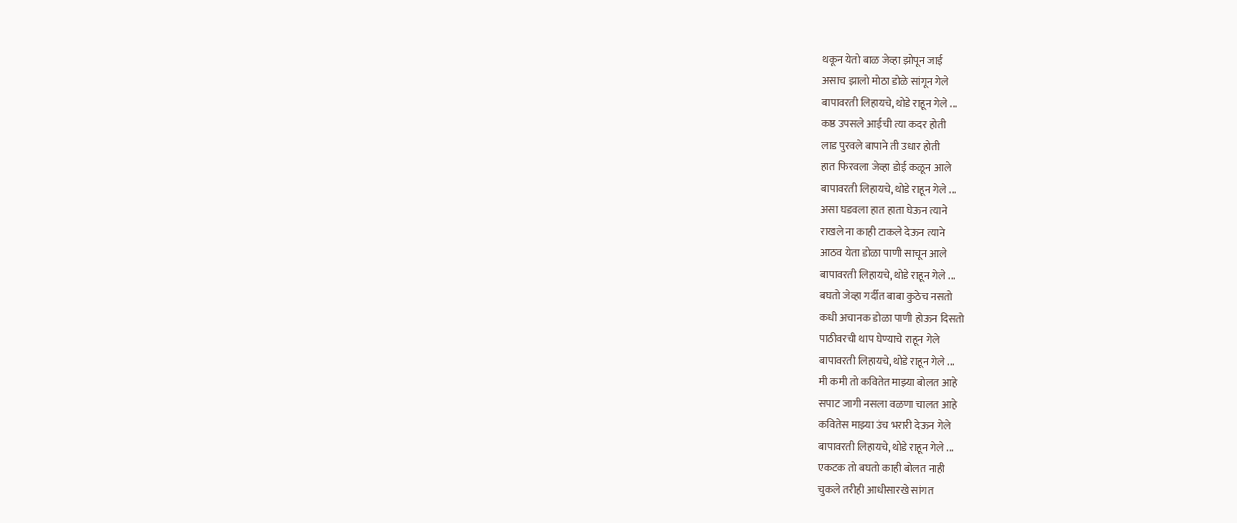थकून येतो बाळ जेव्हा झोपून जाई
असाच झालो मोठा डोळे सांगून गेले
बापावरती लिहायचे, थोडे राहून गेले ...
कष्ठ उपसले आईची त्या कदर होती
लाड पुरवले बापाने ती उधार होती
हात फिरवला जेव्हा डोई कळून आले
बापावरती लिहायचे, थोडे राहून गेले ...
असा घडवला हात हाता घेऊन त्याने
राखले ना काही टाकले देऊन त्याने
आठव येता डोळा पाणी साचून आले
बापावरती लिहायचे, थोडे राहून गेले ...
बघतो जेव्हा गर्दीत बाबा कुठेच नसतो
कधी अचानक डोळा पाणी होऊन दिसतो
पाठीवरची थाप घेण्याचे राहून गेले
बापावरती लिहायचे, थोडे राहून गेले ...
मी कमी तो कवितेत माझ्या बोलत आहे
सपाट जागी नसला वळणा चालत आहे
कवितेस माझ्या उंच भरारी देऊन गेले
बापावरती लिहायचे, थोडे राहून गेले ...
एकटक तो बघतो काही बोलत नाही
चुकले तरीही आधीसारखे सांगत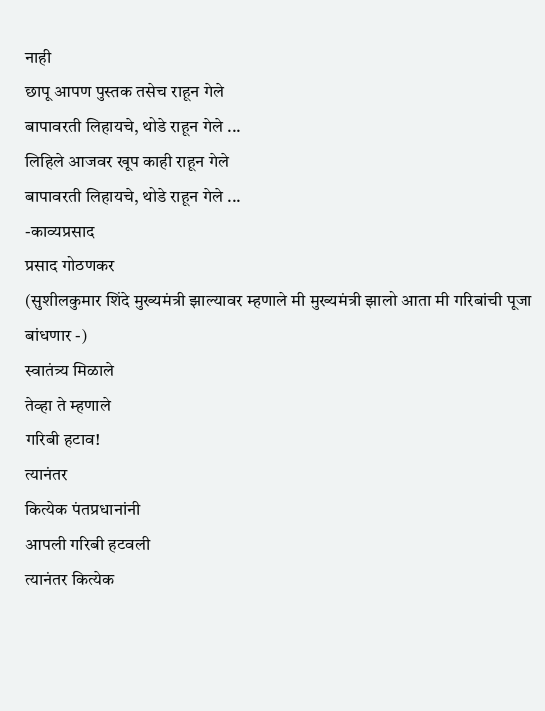नाही
छापू आपण पुस्तक तसेच राहून गेले
बापावरती लिहायचे, थोडे राहून गेले ...
लिहिले आजवर खूप काही राहून गेले
बापावरती लिहायचे, थोडे राहून गेले ...
-काव्यप्रसाद
प्रसाद गोठणकर
(सुशीलकुमार शिंदे मुख्यमंत्री झाल्यावर म्हणाले मी मुख्यमंत्री झालो आता मी गरिबांची पूजा बांधणार -)
स्वातंत्र्य मिळाले
तेव्हा ते म्हणाले
गरिबी हटाव!
त्यानंतर
कित्येक पंतप्रधानांनी
आपली गरिबी हटवली
त्यानंतर कित्येक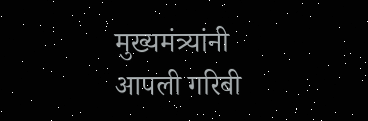मुख्यमंत्र्यांनी
आपली गरिबी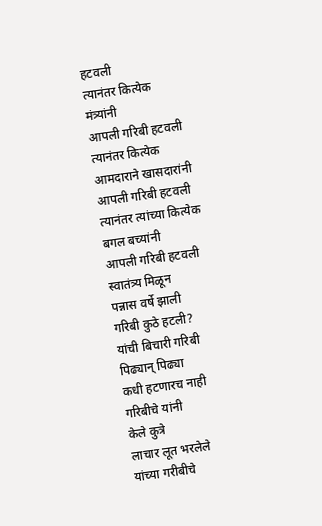हटवली
त्यानंतर कित्येक
मंत्र्यांनी
आपली गरिबी हटवली
त्यानंतर कित्येक
आमदाराने खासदारांनी
आपली गरिबी हटवली
त्यानंतर त्यांच्या कित्येक
बगल बच्यांनी
आपली गरिबी हटवली
स्वातंत्र्य मिळून
पन्नास वर्षे झाली
गरिबी कुठे हटली?
यांची बिचारी गरिबी
पिढ्यान् पिढ्या
कधी हटणारच नाही
गरिबीचे यांनी
केले कुत्रे
लाचार लूत भरलेले
यांच्या गरीबीचे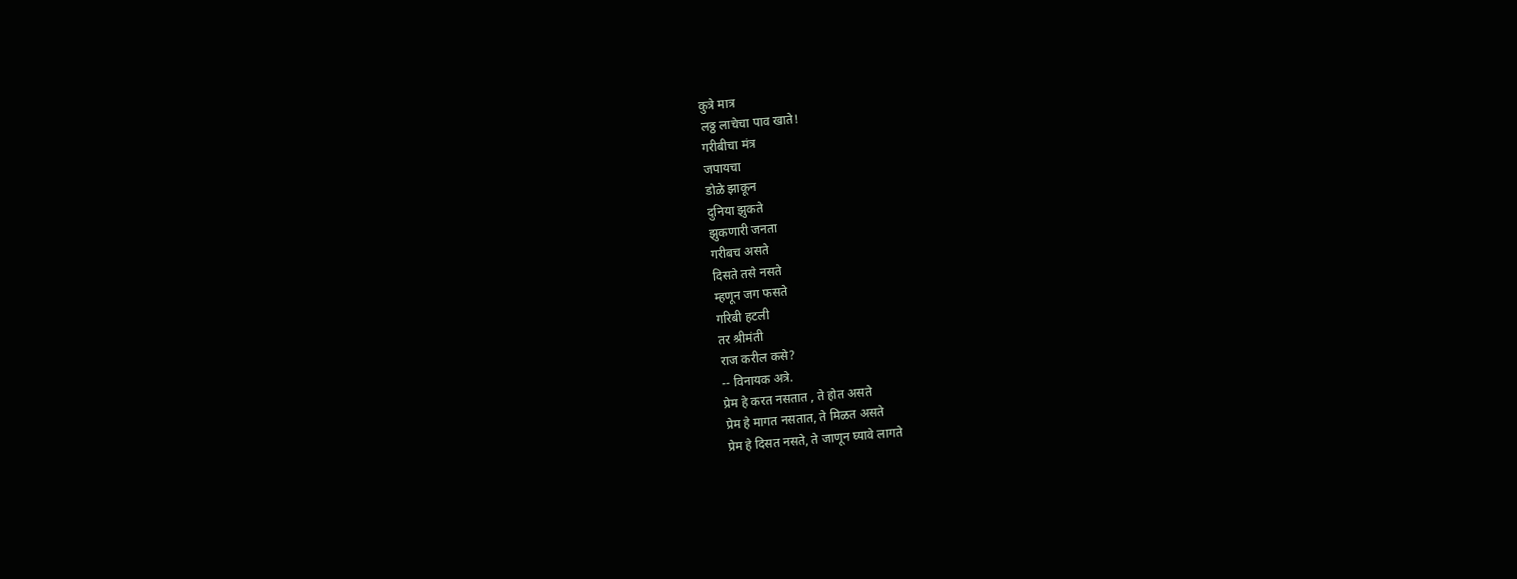कुत्रे मात्र
लठ्ठ लाचेचा पाव खाते!
गरीबीचा मंत्र
जपायचा
डोळे झाकून
दुनिया झुकते
झुकणारी जनता
गरीबच असते
दिसते तसे नसते
म्हणून जग फसते
गरिबी हटली
तर श्रीमंती
राज करील कसे?
-- विनायक अत्रे.
प्रेम हे करत नसतात , ते होत असते
प्रेम हे मागत नसतात, ते मिळत असते
प्रेम हे दिसत नसते, ते जाणून घ्यावे लागते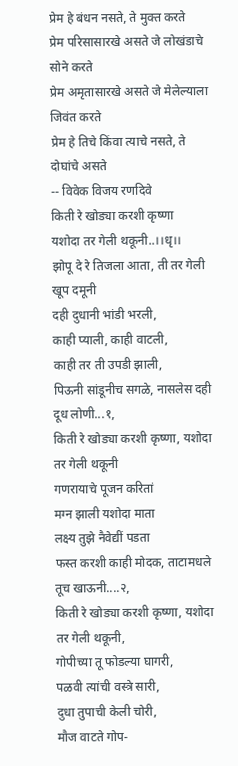प्रेम हे बंधन नसते, ते मुक्त करते
प्रेम परिसासारखे असते जे लोखंडाचे सोने करते
प्रेम अमृतासारखे असते जे मेलेल्याला जिवंत करते
प्रेम हे तिचे किंवा त्याचे नसते, ते दोघांचे असते
-- विवेक विजय रणदिवे
किती रे खोड्या करशी कृष्णा
यशोदा तर गेली थकूनी..।।धृ।।
झोपू दे रे तिजला आता, ती तर गेली खूप दमूनी
दही दुधानी भांडी भरली,
काही प्याली, काही वाटली,
काही तर ती उपडी झाली,
पिऊनी सांडूनीच सगळे, नासलेस दही दूध लोणी...१,
किती रे खोड्या करशी कृष्णा, यशोदा तर गेली थकूनी
गणरायाचे पूजन करितां
मग्न झाली यशोदा माता
लक्ष्य तुझे नैवेद्यीं पडता
फस्त करशी काही मोदक, ताटामधले तूच खाऊनी....२,
किती रे खोड्या करशी कृष्णा, यशोदा तर गेली थकूनी,
गोपीच्या तू फोडल्या घागरी,
पळवी त्यांची वस्त्रे सारी,
दुधा तुपाची केली चोरी,
मौज वाटते गोप-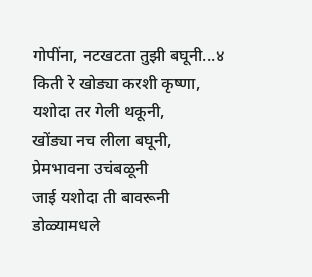गोपींना, नटखटता तुझी बघूनी...४
किती रे खोड्या करशी कृष्णा, यशोदा तर गेली थकूनी,
खोंड्या नच लीला बघूनी,
प्रेमभावना उचंबळूनी
जाई यशोदा ती बावरूनी
डोळ्यामधले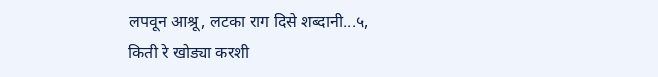लपवून आश्रू, लटका राग दिसे शब्दानी...५,
किती रे खोड्या करशी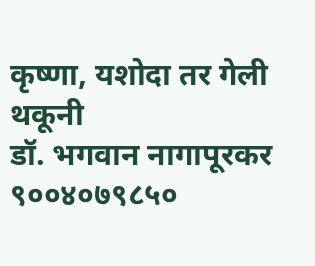कृष्णा, यशोदा तर गेली थकूनी
डॉ. भगवान नागापूरकर
९००४०७९८५०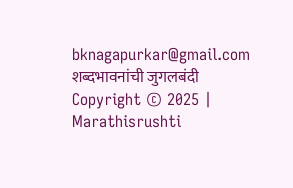bknagapurkar@gmail.com
शब्दभावनांची जुगलबंदी
Copyright © 2025 | Marathisrushti